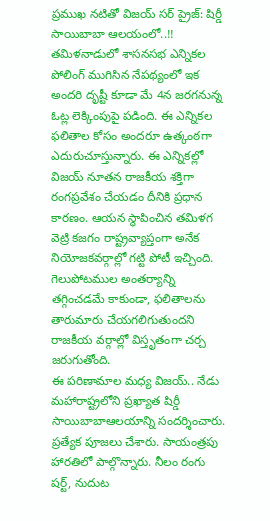ప్రముఖ నటితో విజయ్ సర్ ప్రైజ్: షిర్డీ సాయిబాబా ఆలయంలో..!!
తమిళనాడులో శాసనసభ ఎన్నికల పోలింగ్ ముగిసిన నేపథ్యంలో ఇక అందరి దృష్టీ కూడా మే 4న జరగనున్న ఓట్ల లెక్కింపుపై పడింది. ఈ ఎన్నికల ఫలితాల కోసం అందరూ ఉత్కంఠగా ఎదురుచూస్తున్నారు. ఈ ఎన్నికల్లో విజయ్ నూతన రాజకీయ శక్తిగా రంగప్రవేశం చేయడం దీనికి ప్రధాన కారణం. ఆయన స్థాపించిన తమిళగ వెట్రి కజగం రాష్ట్రవ్యాప్తంగా అనేక నియోజకవర్గాల్లో గట్టి పోటీ ఇచ్చింది. గెలుపోటముల అంతర్యాన్ని తగ్గించడమే కాకుండా, ఫలితాలను తారుమారు చేయగలిగుతుందని రాజకీయ వర్గాల్లో విస్తృతంగా చర్చ జరుగుతోంది.
ఈ పరిణామాల మధ్య విజయ్.. నేడు మహారాష్ట్రలోని ప్రఖ్యాత షిర్డీ సాయిబాబాఆలయాన్ని సందర్శించారు. ప్రత్యేక పూజలు చేశారు. సాయంత్రపు హారతిలో పాల్గొన్నారు. నీలం రంగు షర్ట్, నుదుట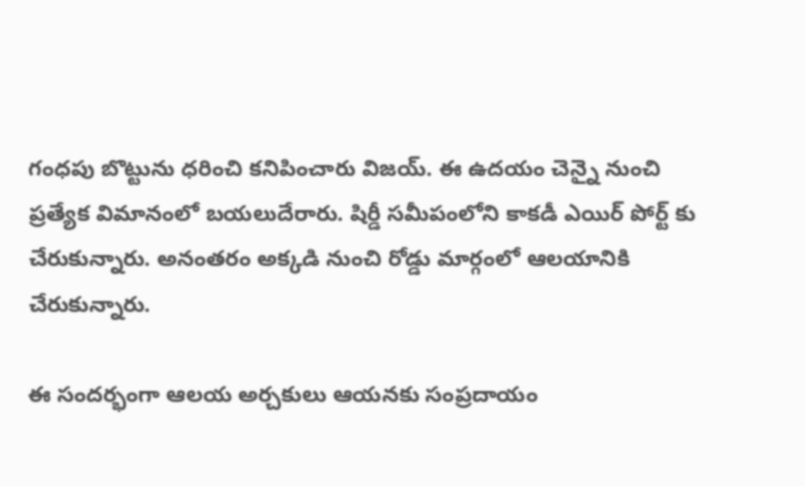గంధపు బొట్టును ధరించి కనిపించారు విజయ్. ఈ ఉదయం చెన్నై నుంచి ప్రత్యేక విమానంలో బయలుదేరారు. షిర్డీ సమీపంలోని కాకడీ ఎయిర్ పోర్ట్ కు చేరుకున్నారు. అనంతరం అక్కడి నుంచి రోడ్డు మార్గంలో ఆలయానికి చేరుకున్నారు.

ఈ సందర్భంగా ఆలయ అర్చకులు ఆయనకు సంప్రదాయం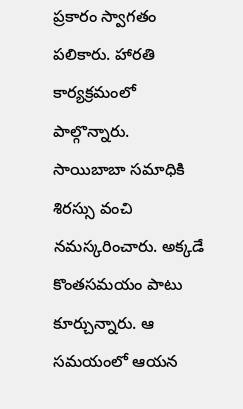ప్రకారం స్వాగతం పలికారు. హారతి కార్యక్రమంలో పాల్గొన్నారు. సాయిబాబా సమాధికి శిరస్సు వంచి నమస్కరించారు. అక్కడే కొంతసమయం పాటు కూర్చున్నారు. ఆ సమయంలో ఆయన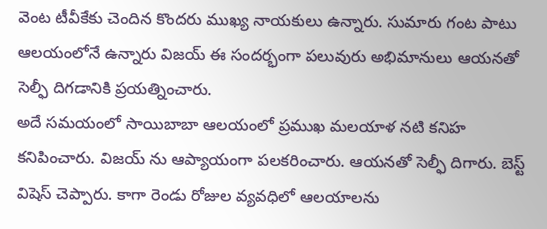వెంట టీవీకేకు చెందిన కొందరు ముఖ్య నాయకులు ఉన్నారు. సుమారు గంట పాటు ఆలయంలోనే ఉన్నారు విజయ్ ఈ సందర్భంగా పలువురు అభిమానులు ఆయనతో సెల్ఫీ దిగడానికి ప్రయత్నించారు.
అదే సమయంలో సాయిబాబా ఆలయంలో ప్రముఖ మలయాళ నటి కనిహ కనిపించారు. విజయ్ ను ఆప్యాయంగా పలకరించారు. ఆయనతో సెల్ఫీ దిగారు. బెస్ట్ విషెస్ చెప్పారు. కాగా రెండు రోజుల వ్యవధిలో ఆలయాలను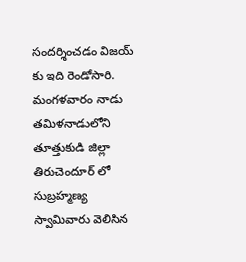సందర్శించడం విజయ్ కు ఇది రెండోసారి. మంగళవారం నాడు తమిళనాడులోని తూత్తుకుడి జిల్లా తిరుచెందూర్ లో సుబ్రహ్మణ్య స్వామివారు వెలిసిన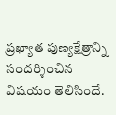ప్రఖ్యాత పుణ్యక్షేత్రాన్ని సందర్శించిన విషయం తెలిసిందే.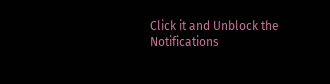Click it and Unblock the Notifications